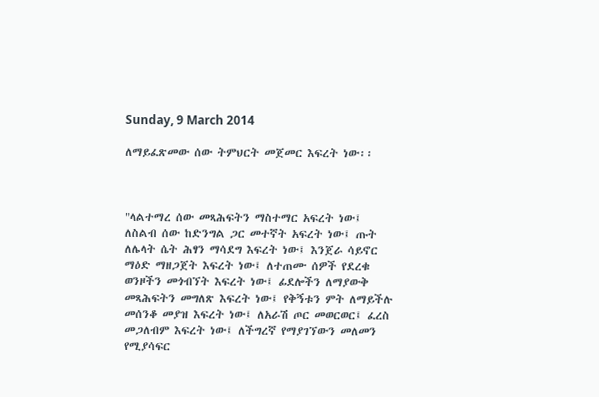Sunday, 9 March 2014

ለማይፈጽመው ሰው ትምህርት መጀመር እፍረት ነው፡፡



"ላልተማረ ሰው መጻሕፍትን ማስተማር አፍረት ነው፤ ለስልብ ሰው ከድንግል ጋር መተኛት አፍረት ነው፤ ጡት ለሌላት ሴት ሕፃን ማሳደግ እፍረት ነው፤ እንጀራ ሳይኖር ማዕድ ማዘጋጀት እፍረት ነው፤ ለተጠሙ ሰዎች የደረቁ ወንዞችን መጎብኘት እፍረት ነው፤ ፊደሎችን ለማያውቅ መጻሕፍትን መግለጽ እፍረት ነው፤ የቅኝቱን ምት ለማይችሉ መሰንቆ መያዝ እፍረት ነው፤ ለአራሽ ጦር መወርወር፤ ፈረስ መጋለብም እፍረት ነው፤ ለችግረኛ የማያገኘውን መለመን የሚያሳፍር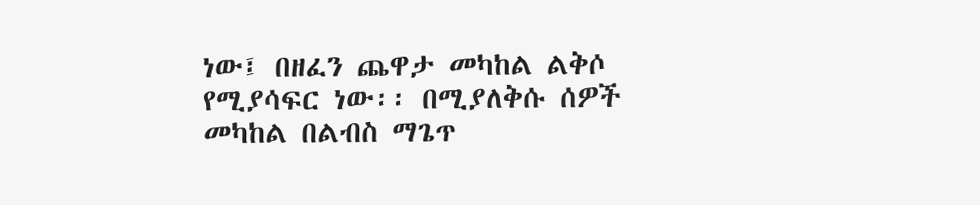ነው፤ በዘፈን ጨዋታ መካከል ልቅሶ የሚያሳፍር ነው፡፡ በሚያለቅሱ ሰዎች መካከል በልብስ ማጌጥ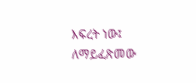እፍረት ነው፤ ለማይፈጽመው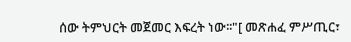ሰው ትምህርት መጀመር እፍረት ነው፡፡"[ መጽሐፈ ምሥጢር፣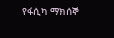የፋሲካ ማክሰኞ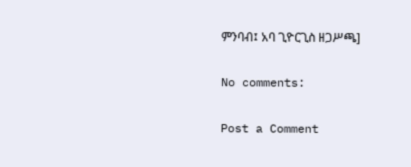ምንባብ፤ አባ ጊዮርጊስ ዘጋሥጫ]

No comments:

Post a Comment